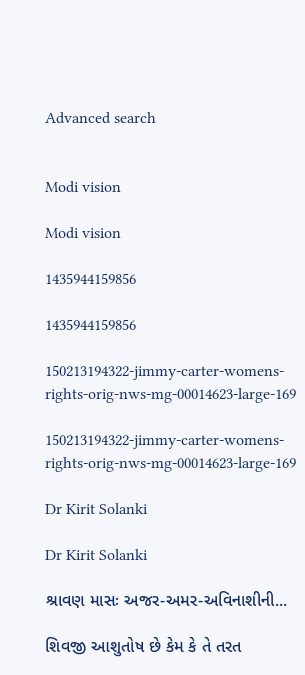Advanced search


Modi vision

Modi vision

1435944159856

1435944159856

150213194322-jimmy-carter-womens-rights-orig-nws-mg-00014623-large-169

150213194322-jimmy-carter-womens-rights-orig-nws-mg-00014623-large-169

Dr Kirit Solanki

Dr Kirit Solanki

શ્રાવણ માસઃ અજર-અમર-અવિનાશીની...

શિવજી આશુતોષ છે કેમ કે તે તરત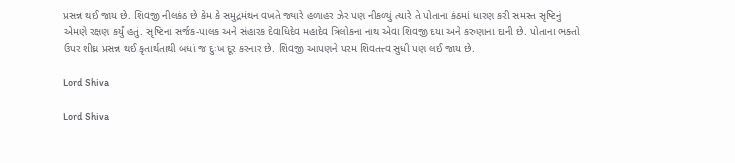પ્રસન્ન થઈ જાય છે. શિવજી નીલકંઠ છે કેમ કે સમુદ્રમંથન વખતે જ્યારે હળાહર ઝેર પણ નીકળ્યું ત્યારે તે પોતાના કંઠમાં ધારણ કરી સમસ્ત સૃષ્ટિનું એમણે રક્ષણ કર્યું હતું. સૃષ્ટિના સર્જક-પાલક અને સંહારક દેવાધિદેવ મહાદેવ ત્રિલોકના નાથ એવા શિવજી દયા અને કરુણાના દાની છે. પોતાના ભક્તો ઉપર શીઘ્ર પ્રસન્ન થઈ કૃતાર્થતાથી બધાં જ દુઃખ દૂર કરનાર છે. શિવજી આપણને પરમ શિવતત્ત્વ સુધી પણ લઈ જાય છે.

Lord Shiva

Lord Shiva